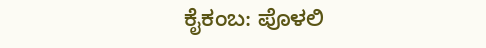ಕೈಕಂಬ: ಪೊಳಲಿ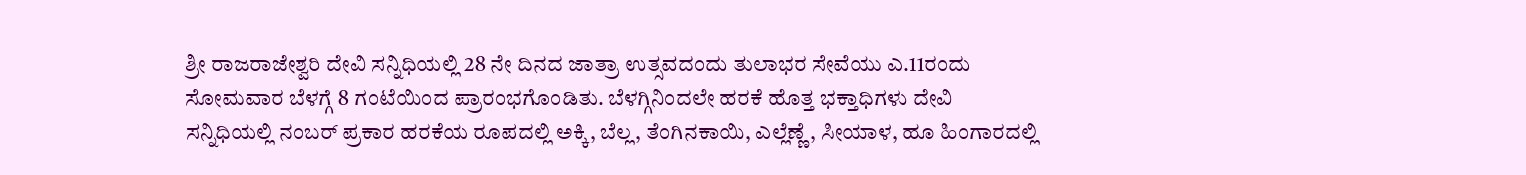ಶ್ರೀ ರಾಜರಾಜೇಶ್ವರಿ ದೇವಿ ಸನ್ನಿಧಿಯಲ್ಲಿ 28 ನೇ ದಿನದ ಜಾತ್ರಾ ಉತ್ಸವದಂದು ತುಲಾಭರ ಸೇವೆಯು ಎ.11ರಂದು ಸೋಮವಾರ ಬೆಳಗ್ಗೆ 8 ಗಂಟೆಯಿಂದ ಪ್ರಾರಂಭಗೊಂಡಿತು. ಬೆಳಗ್ಗಿನಿಂದಲೇ ಹರಕೆ ಹೊತ್ತ ಭಕ್ತಾಧಿಗಳು ದೇವಿ ಸನ್ನಿಧಿಯಲ್ಲಿ ನಂಬರ್ ಪ್ರಕಾರ ಹರಕೆಯ ರೂಪದಲ್ಲಿ ಅಕ್ಕಿ, ಬೆಲ್ಲ, ತೆಂಗಿನಕಾಯಿ, ಎಲ್ಲೆಣ್ಣೆ, ಸೀಯಾಳ, ಹೂ ಹಿಂಗಾರದಲ್ಲಿ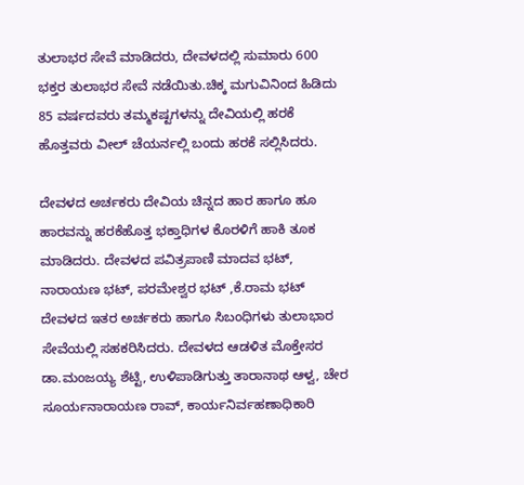ತುಲಾಭರ ಸೇವೆ ಮಾಡಿದರು, ದೇವಳದಲ್ಲಿ ಸುಮಾರು 600 ಭಕ್ತರ ತುಲಾಭರ ಸೇವೆ ನಡೆಯಿತು.ಚಿಕ್ಕ ಮಗುವಿನಿಂದ ಹಿಡಿದು 85 ವರ್ಷದವರು ತಮ್ಮಕಷ್ಟಗಳನ್ನು ದೇವಿಯಲ್ಲಿ ಹರಕೆ ಹೊತ್ತವರು ವೀಲ್ ಚೆಯರ್ನಲ್ಲಿ ಬಂದು ಹರಕೆ ಸಲ್ಲಿಸಿದರು.

ದೇವಳದ ಅರ್ಚಕರು ದೇವಿಯ ಚಿನ್ನದ ಹಾರ ಹಾಗೂ ಹೂ ಹಾರವನ್ನು ಹರಕೆಹೊತ್ತ ಭಕ್ತಾಧಿಗಳ ಕೊರಳಿಗೆ ಹಾಕಿ ತೂಕ ಮಾಡಿದರು. ದೇವಳದ ಪವಿತ್ರಪಾಣಿ ಮಾದವ ಭಟ್, ನಾರಾಯಣ ಭಟ್, ಪರಮೇಶ್ವರ ಭಟ್ ,ಕೆ.ರಾಮ ಭಟ್ ದೇವಳದ ಇತರ ಅರ್ಚಕರು ಹಾಗೂ ಸಿಬಂಧಿಗಳು ತುಲಾಭಾರ ಸೇವೆಯಲ್ಲಿ ಸಹಕರಿಸಿದರು. ದೇವಳದ ಆಡಳಿತ ಮೊಕ್ತೇಸರ ಡಾ.ಮಂಜಯ್ಯ ಶೆಟ್ಟಿ, ಉಳಿಪಾಡಿಗುತ್ತು ತಾರಾನಾಥ ಆಳ್ವ, ಚೇರ ಸೂರ್ಯನಾರಾಯಣ ರಾವ್, ಕಾರ್ಯನಿರ್ವಹಣಾಧಿಕಾರಿ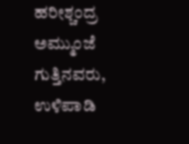ಹರೀಶ್ಚಂದ್ರ ಅಮ್ಮುಂಜೆ ಗುತ್ತಿನವರು, ಉಳಿಪಾಡಿ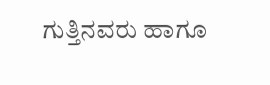ಗುತ್ತಿನವರು ಹಾಗೂ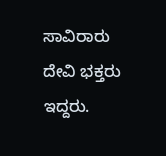ಸಾವಿರಾರು ದೇವಿ ಭಕ್ತರು ಇದ್ದರು.